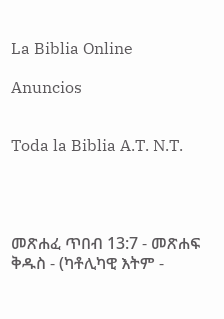La Biblia Online

Anuncios


Toda la Biblia A.T. N.T.




መጽሐፈ ጥበብ 13:7 - መጽሐፍ ቅዱስ - (ካቶሊካዊ እትም -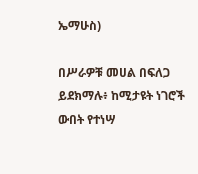ኤማሁስ)

በሥራዎቹ መሀል በፍለጋ ይደክማሉ፥ ከሚታዩት ነገሮች ውበት የተነሣ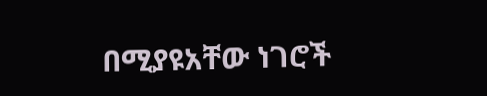በሚያዩአቸው ነገሮች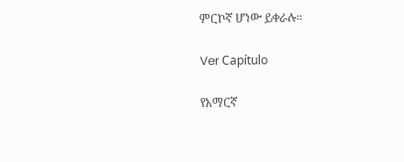ምርኮኛ ሆነው ይቀራሉ።

Ver Capítulo

የአማርኛ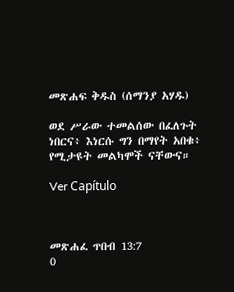መጽሐፍ ቅዱስ (ሰማንያ አሃዱ)

ወደ ሥራው ተመልሰው በፈለጉት ነበርና፥ እነርሱ ግን በማየት አበቁ፥ የሚታዩት መልካሞች ናቸውና።

Ver Capítulo



መጽሐፈ ጥበብ 13:7
0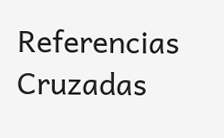Referencias Cruzadas